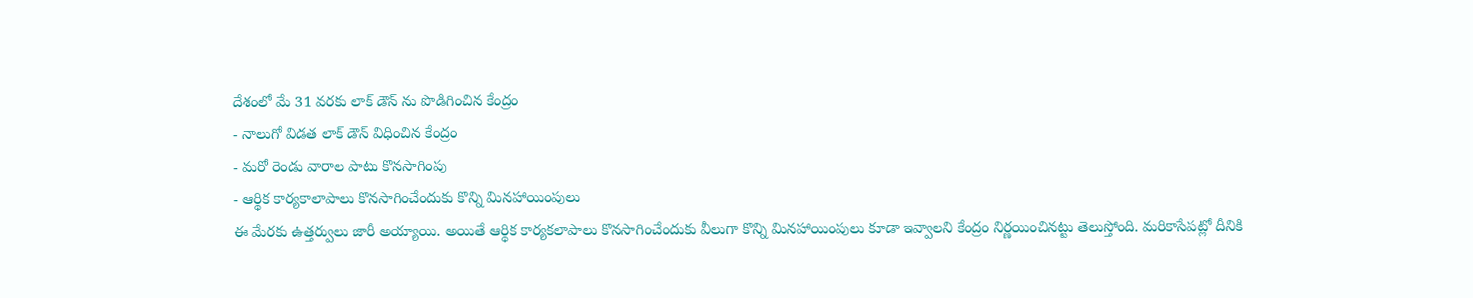దేశంలో మే 31 వరకు లాక్ డౌన్ ను పొడిగించిన కేంద్రం
- నాలుగో విడత లాక్ డౌన్ విధించిన కేంద్రం
- మరో రెండు వారాల పాటు కొనసాగింపు
- ఆర్థిక కార్యకాలాపాలు కొనసాగించేందుకు కొన్ని మినహాయింపులు
ఈ మేరకు ఉత్తర్వులు జారీ అయ్యాయి. అయితే ఆర్థిక కార్యకలాపాలు కొనసాగించేందుకు వీలుగా కొన్ని మినహాయింపులు కూడా ఇవ్వాలని కేంద్రం నిర్ణయించినట్టు తెలుస్తోంది. మరికాసేపట్లో దీనికి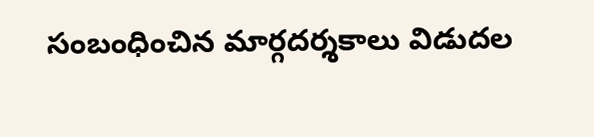సంబంధించిన మార్గదర్శకాలు విడుదల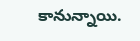కానున్నాయి.